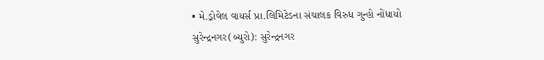• મે.ડ્રોવેલ વાયર્સ પ્રા.લિમિટેડના સંચાલક વિરુધ ગુન્હો નોંધાયો
સુરેન્દ્રનગર(બ્યુરો): સુરેન્દ્રનગર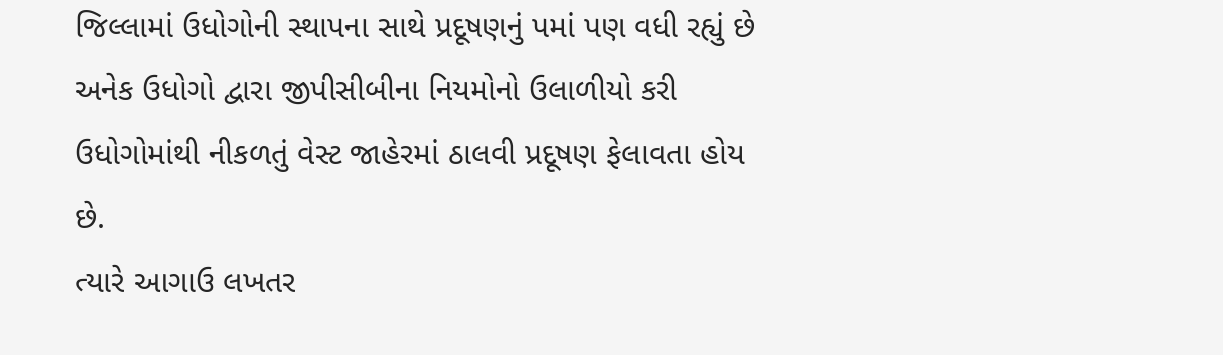જિલ્લામાં ઉધોગોની સ્થાપના સાથે પ્રદૂષણનું પમાં પણ વધી રહ્યું છે અનેક ઉધોગો દ્વારા જીપીસીબીના નિયમોનો ઉલાળીયો કરી ઉધોગોમાંથી નીકળતું વેસ્ટ જાહેરમાં ઠાલવી પ્રદૂષણ ફેલાવતા હોય છે.
ત્યારે આગાઉ લખતર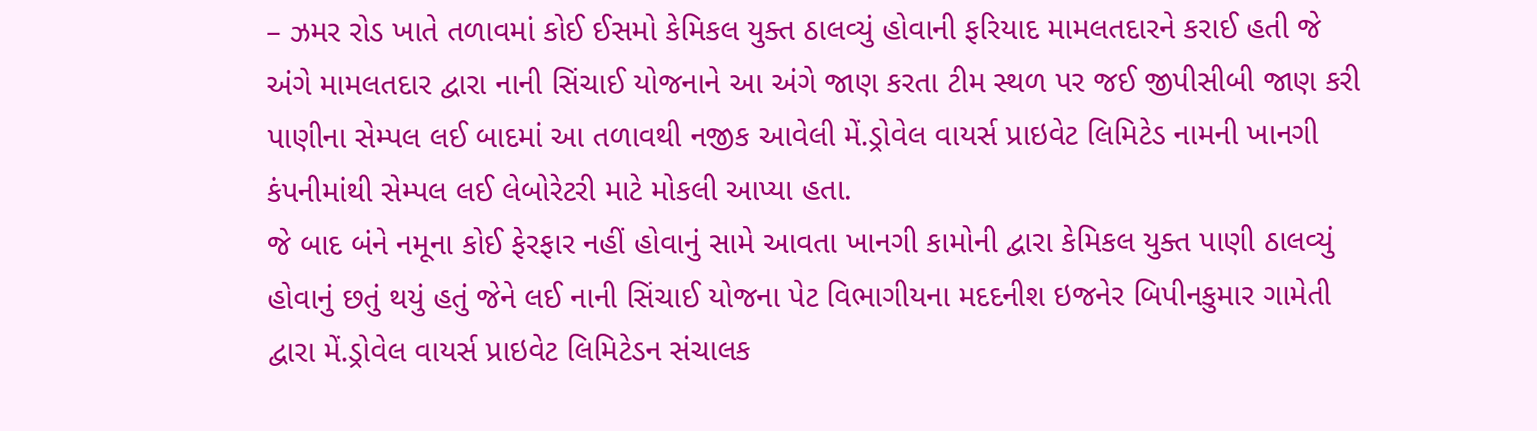– ઝમર રોડ ખાતે તળાવમાં કોઈ ઈસમો કેમિકલ યુક્ત ઠાલવ્યું હોવાની ફરિયાદ મામલતદારને કરાઈ હતી જે અંગે મામલતદાર દ્વારા નાની સિંચાઈ યોજનાને આ અંગે જાણ કરતા ટીમ સ્થળ પર જઈ જીપીસીબી જાણ કરી પાણીના સેમ્પલ લઈ બાદમાં આ તળાવથી નજીક આવેલી મેં.ડ્રોવેલ વાયર્સ પ્રાઇવેટ લિમિટેડ નામની ખાનગી કંપનીમાંથી સેમ્પલ લઈ લેબોરેટરી માટે મોકલી આપ્યા હતા.
જે બાદ બંને નમૂના કોઈ ફેરફાર નહીં હોવાનું સામે આવતા ખાનગી કામોની દ્વારા કેમિકલ યુક્ત પાણી ઠાલવ્યું હોવાનું છતું થયું હતું જેને લઈ નાની સિંચાઈ યોજના પેટ વિભાગીયના મદદનીશ ઇજનેર બિપીનકુમાર ગામેતી દ્વારા મેં.ડ્રોવેલ વાયર્સ પ્રાઇવેટ લિમિટેડન સંચાલક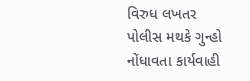વિરુધ લખતર પોલીસ મથકે ગુન્હો નોંધાવતા કાર્યવાહી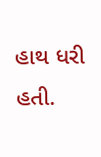હાથ ધરી હતી.